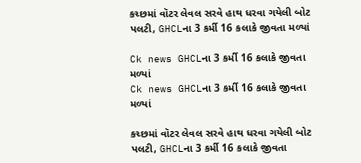કચ્છમાં વૉટર લેવલ સરવે હાથ ધરવા ગયેલી બોટ પલટી, GHCLના 3 કર્મી 16 કલાકે જીવતા મળ્યાં

Ck news GHCLના 3 કર્મી 16 કલાકે જીવતા મળ્યાં
Ck news GHCLના 3 કર્મી 16 કલાકે જીવતા મળ્યાં

કચ્છમાં વૉટર લેવલ સરવે હાથ ધરવા ગયેલી બોટ પલટી, GHCLના 3 કર્મી 16 કલાકે જીવતા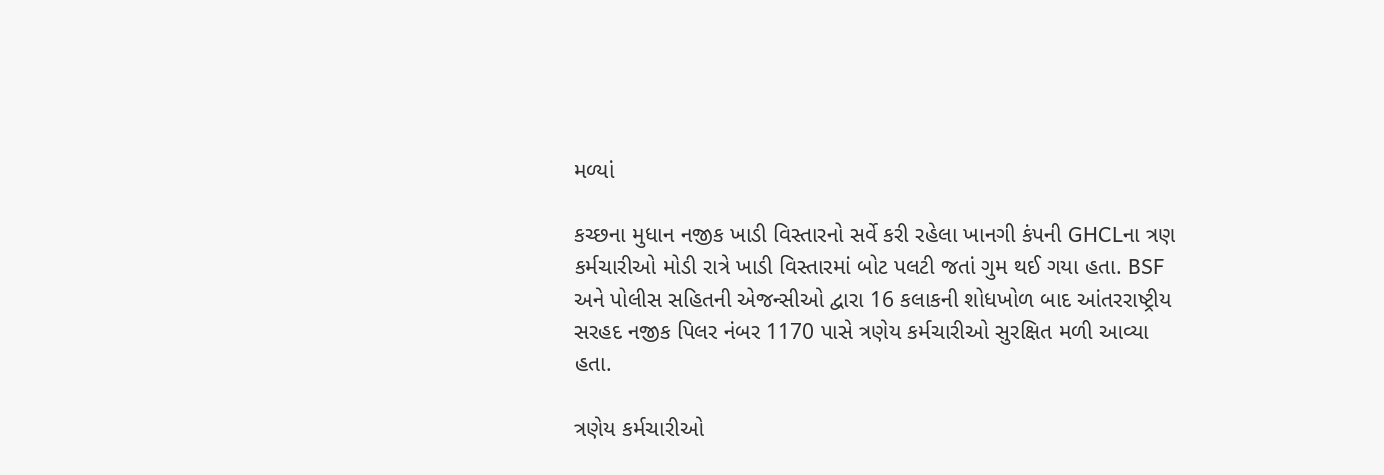મળ્યાં

કચ્છના મુધાન નજીક ખાડી વિસ્તારનો સર્વે કરી રહેલા ખાનગી કંપની GHCLના ત્રણ કર્મચારીઓ મોડી રાત્રે ખાડી વિસ્તારમાં બોટ પલટી જતાં ગુમ થઈ ગયા હતા. BSF અને પોલીસ સહિતની એજન્સીઓ દ્વારા 16 કલાકની શોધખોળ બાદ આંતરરાષ્ટ્રીય સરહદ નજીક પિલર નંબર 1170 પાસે ત્રણેય કર્મચારીઓ સુરક્ષિત મળી આવ્યા હતા.

ત્રણેય કર્મચારીઓ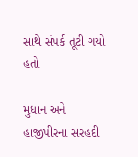સાથે સંપર્ક તૂટી ગયો હતો

મુધાન અને હાજીપીરના સરહદી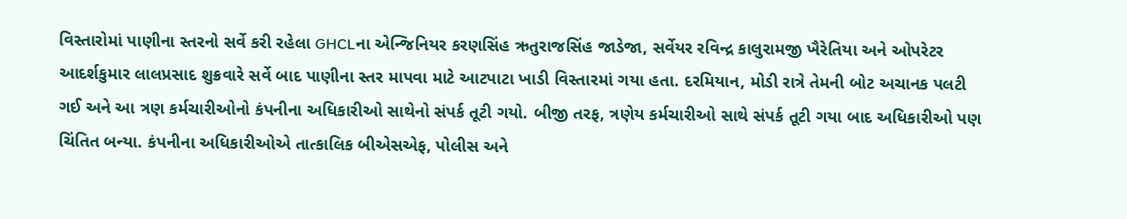વિસ્તારોમાં પાણીના સ્તરનો સર્વે કરી રહેલા GHCLના એન્જિનિયર કરણસિંહ ઋતુરાજસિંહ જાડેજા, સર્વેયર રવિન્દ્ર કાલુરામજી ખૈરેતિયા અને ઓપરેટર આદર્શકુમાર લાલપ્રસાદ શુક્રવારે સર્વે બાદ પાણીના સ્તર માપવા માટે આટપાટા ખાડી વિસ્તારમાં ગયા હતા. દરમિયાન, મોડી રાત્રે તેમની બોટ અચાનક પલટી ગઈ અને આ ત્રણ કર્મચારીઓનો કંપનીના અધિકારીઓ સાથેનો સંપર્ક તૂટી ગયો. બીજી તરફ, ત્રણેય કર્મચારીઓ સાથે સંપર્ક તૂટી ગયા બાદ અધિકારીઓ પણ ચિંતિત બન્યા. કંપનીના અધિકારીઓએ તાત્કાલિક બીએસએફ, પોલીસ અને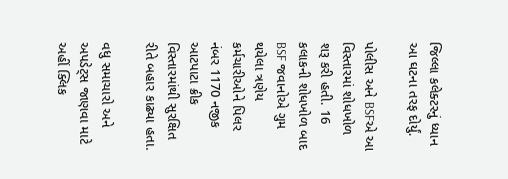જિલ્લા કલેક્ટરનું ધ્યાન આ ઘટના તરફ દોર્યું.

પોલીસ અને BSFએ આ વિસ્તારમાં શોધખોળ શરૂ કરી હતી. 16 કલાકની શોધખોળ બાદ BSF જવાનોએ ગુમ થયેલા ત્રણેય કર્મચારીઓને પિલર નંબર 1170 નજીક આટપાટા ક્રીક વિસ્તારમાંથી સુરક્ષિત રીતે બહાર કાઢ્યા હતા.

વધુ સમાચારો અને અપડેટ્સ જાણવા માટે અહીં ક્લિક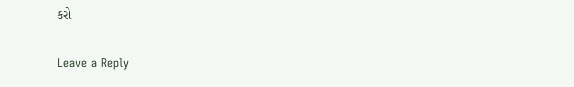કરો

Leave a Reply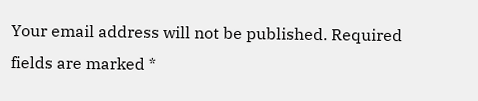Your email address will not be published. Required fields are marked *